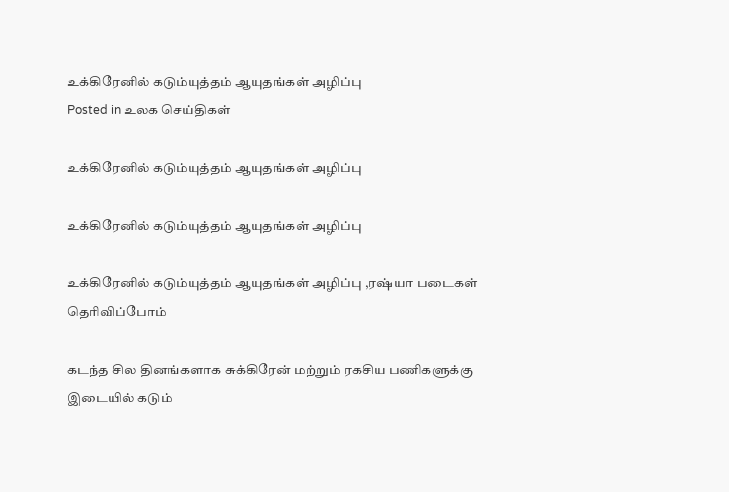உக்கிரேனில் கடும்யுத்தம் ஆயுதங்கள் அழிப்பு
Posted in உலக செய்திகள்

உக்கிரேனில் கடும்யுத்தம் ஆயுதங்கள் அழிப்பு

உக்கிரேனில் கடும்யுத்தம் ஆயுதங்கள் அழிப்பு

உக்கிரேனில் கடும்யுத்தம் ஆயுதங்கள் அழிப்பு ,ரஷ்யா படைகள் தெரிவிப்போம்

கடந்த சில தினங்களாக சுக்கிரேன் மற்றும் ரகசிய பணிகளுக்கு இடையில் கடும்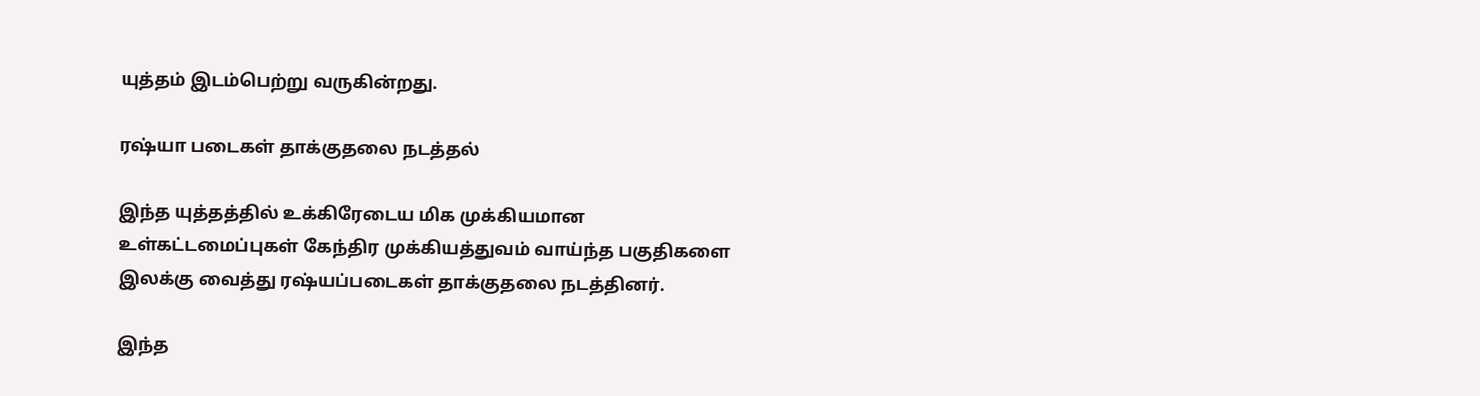யுத்தம் இடம்பெற்று வருகின்றது.

ரஷ்யா படைகள் தாக்குதலை நடத்தல்

இந்த யுத்தத்தில் உக்கிரேடைய மிக முக்கியமான உள்கட்டமைப்புகள் கேந்திர முக்கியத்துவம் வாய்ந்த பகுதிகளை இலக்கு வைத்து ரஷ்யப்படைகள் தாக்குதலை நடத்தினர்.

இந்த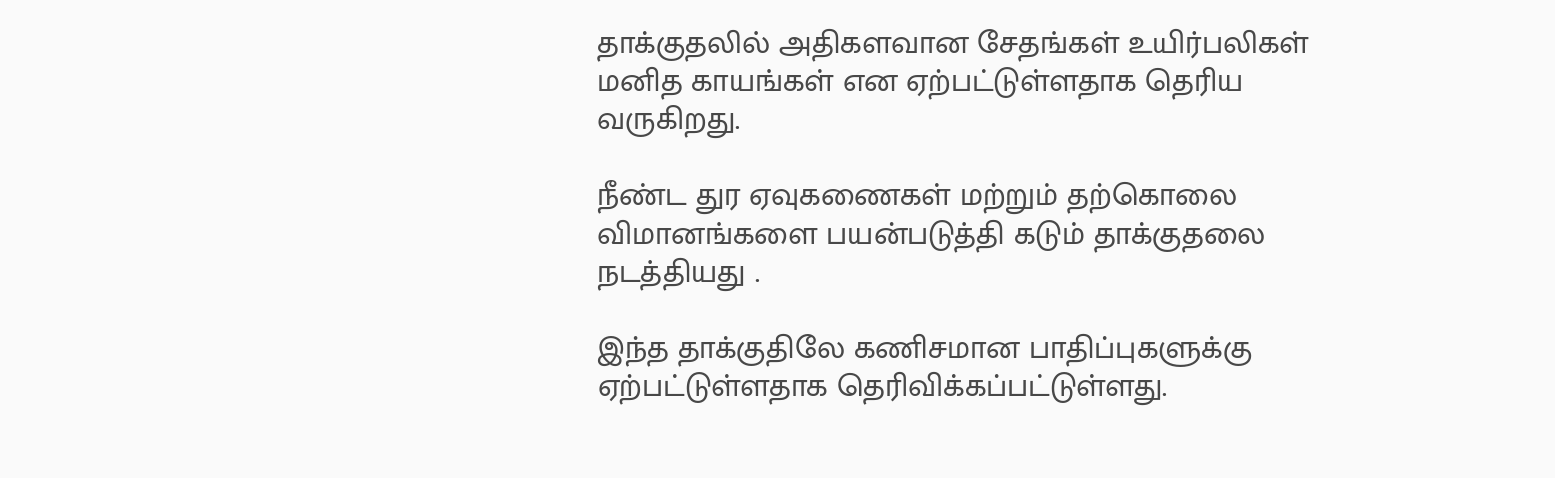தாக்குதலில் அதிகளவான சேதங்கள் உயிர்பலிகள் மனித காயங்கள் என ஏற்பட்டுள்ளதாக தெரிய வருகிறது.

நீண்ட துர ஏவுகணைகள் மற்றும் தற்கொலை விமானங்களை பயன்படுத்தி கடும் தாக்குதலை நடத்தியது .

இந்த தாக்குதிலே கணிசமான பாதிப்புகளுக்கு ஏற்பட்டுள்ளதாக தெரிவிக்கப்பட்டுள்ளது.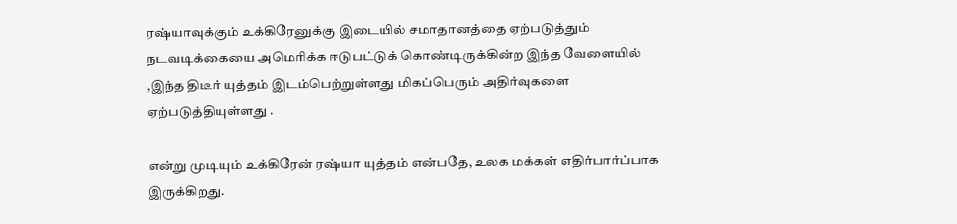ரஷ்யாவுக்கும் உக்கிரேனுக்கு இடையில் சமாதானத்தை ஏற்படுத்தும் நடவடிக்கையை அமெரிக்க ஈடுபட்டுக் கொண்டிருக்கின்ற இந்த வேளையில் ,இந்த திடீர் யுத்தம் இடம்பெற்றுள்ளது மிகப்பெரும் அதிர்வுகளை ஏற்படுத்தியுள்ளது .

என்று முடியும் உக்கிரேன் ரஷ்யா யுத்தம் என்பதே, உலக மக்கள் எதிர்பார்ப்பாக இருக்கிறது.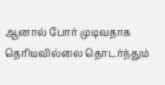ஆனால் போர் முடிவதாக தெரியவில்லை தொடர்ந்தும்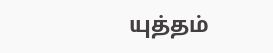யுத்தம்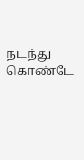நடந்து கொண்டே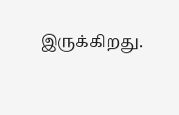இருக்கிறது.